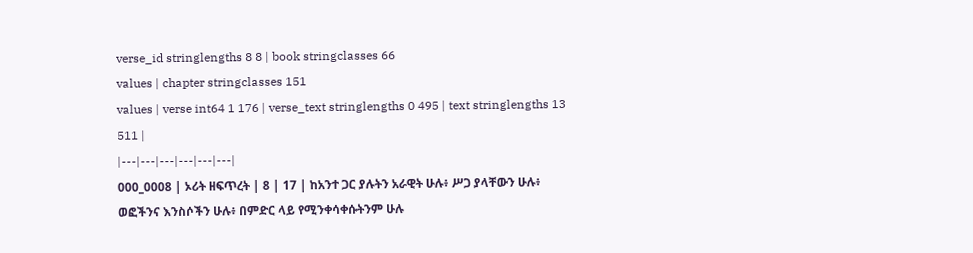verse_id stringlengths 8 8 | book stringclasses 66
values | chapter stringclasses 151
values | verse int64 1 176 | verse_text stringlengths 0 495 | text stringlengths 13 511 |
|---|---|---|---|---|---|
000_0008 | ኦሪት ዘፍጥረት | 8 | 17 | ከአንተ ጋር ያሉትን አራዊት ሁሉ፥ ሥጋ ያላቸውን ሁሉ፥ ወፎችንና እንስሶችን ሁሉ፥ በምድር ላይ የሚንቀሳቀሱትንም ሁሉ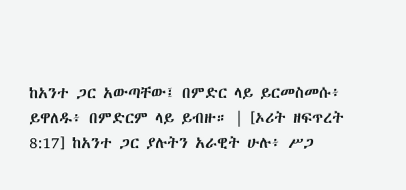ከአንተ ጋር አውጣቸው፤ በምድር ላይ ይርመስመሱ፥ ይዋለዱ፥ በምድርም ላይ ይብዙ። | [ኦሪት ዘፍጥረት 8:17] ከአንተ ጋር ያሉትን አራዊት ሁሉ፥ ሥጋ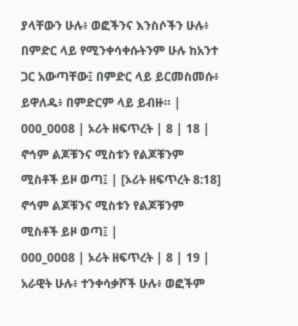ያላቸውን ሁሉ፥ ወፎችንና እንስሶችን ሁሉ፥ በምድር ላይ የሚንቀሳቀሱትንም ሁሉ ከአንተ ጋር አውጣቸው፤ በምድር ላይ ይርመስመሱ፥ ይዋለዱ፥ በምድርም ላይ ይብዙ። |
000_0008 | ኦሪት ዘፍጥረት | 8 | 18 | ኖኅም ልጆቹንና ሚስቱን የልጆቹንም ሚስቶች ይዞ ወጣ፤ | [ኦሪት ዘፍጥረት 8:18] ኖኅም ልጆቹንና ሚስቱን የልጆቹንም ሚስቶች ይዞ ወጣ፤ |
000_0008 | ኦሪት ዘፍጥረት | 8 | 19 | አራዊት ሁሉ፥ ተንቀሳቃሾች ሁሉ፥ ወፎችም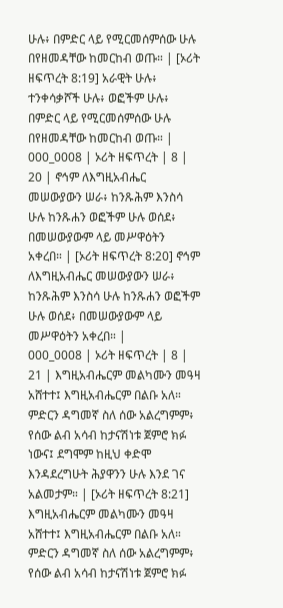ሁሉ፥ በምድር ላይ የሚርመሰምሰው ሁሉ በየዘመዳቸው ከመርከብ ወጡ። | [ኦሪት ዘፍጥረት 8:19] አራዊት ሁሉ፥ ተንቀሳቃሾች ሁሉ፥ ወፎችም ሁሉ፥ በምድር ላይ የሚርመሰምሰው ሁሉ በየዘመዳቸው ከመርከብ ወጡ። |
000_0008 | ኦሪት ዘፍጥረት | 8 | 20 | ኖኅም ለእግዚአብሔር መሠውያውን ሠራ፥ ከንጹሕም እንስሳ ሁሉ ከንጹሐን ወፎችም ሁሉ ወሰደ፥ በመሠውያውም ላይ መሥዋዕትን አቀረበ። | [ኦሪት ዘፍጥረት 8:20] ኖኅም ለእግዚአብሔር መሠውያውን ሠራ፥ ከንጹሕም እንስሳ ሁሉ ከንጹሐን ወፎችም ሁሉ ወሰደ፥ በመሠውያውም ላይ መሥዋዕትን አቀረበ። |
000_0008 | ኦሪት ዘፍጥረት | 8 | 21 | እግዚአብሔርም መልካሙን መዓዛ አሸተተ፤ እግዚአብሔርም በልቡ አለ። ምድርን ዳግመኛ ስለ ሰው አልረግምም፥ የሰው ልብ አሳብ ከታናሽነቱ ጀምሮ ክፉ ነውና፤ ደግሞም ከዚህ ቀድሞ እንዳደረግሁት ሕያዋንን ሁሉ እንደ ገና አልመታም። | [ኦሪት ዘፍጥረት 8:21] እግዚአብሔርም መልካሙን መዓዛ አሸተተ፤ እግዚአብሔርም በልቡ አለ። ምድርን ዳግመኛ ስለ ሰው አልረግምም፥ የሰው ልብ አሳብ ከታናሽነቱ ጀምሮ ክፉ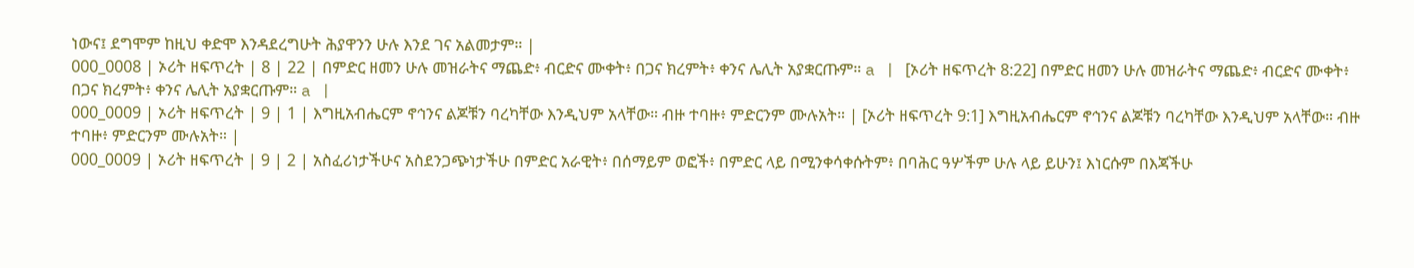ነውና፤ ደግሞም ከዚህ ቀድሞ እንዳደረግሁት ሕያዋንን ሁሉ እንደ ገና አልመታም። |
000_0008 | ኦሪት ዘፍጥረት | 8 | 22 | በምድር ዘመን ሁሉ መዝራትና ማጨድ፥ ብርድና ሙቀት፥ በጋና ክረምት፥ ቀንና ሌሊት አያቋርጡም። a | [ኦሪት ዘፍጥረት 8:22] በምድር ዘመን ሁሉ መዝራትና ማጨድ፥ ብርድና ሙቀት፥ በጋና ክረምት፥ ቀንና ሌሊት አያቋርጡም። a |
000_0009 | ኦሪት ዘፍጥረት | 9 | 1 | እግዚአብሔርም ኖኅንና ልጆቹን ባረካቸው እንዲህም አላቸው። ብዙ ተባዙ፥ ምድርንም ሙሉአት። | [ኦሪት ዘፍጥረት 9:1] እግዚአብሔርም ኖኅንና ልጆቹን ባረካቸው እንዲህም አላቸው። ብዙ ተባዙ፥ ምድርንም ሙሉአት። |
000_0009 | ኦሪት ዘፍጥረት | 9 | 2 | አስፈሪነታችሁና አስደንጋጭነታችሁ በምድር አራዊት፥ በሰማይም ወፎች፥ በምድር ላይ በሚንቀሳቀሱትም፥ በባሕር ዓሦችም ሁሉ ላይ ይሁን፤ እነርሱም በእጃችሁ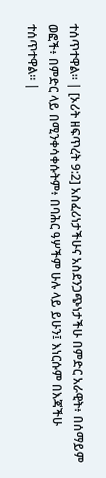ተሰጥተዋል። | [ኦሪት ዘፍጥረት 9:2] አስፈሪነታችሁና አስደንጋጭነታችሁ በምድር አራዊት፥ በሰማይም ወፎች፥ በምድር ላይ በሚንቀሳቀሱትም፥ በባሕር ዓሦችም ሁሉ ላይ ይሁን፤ እነርሱም በእጃችሁ ተሰጥተዋል። |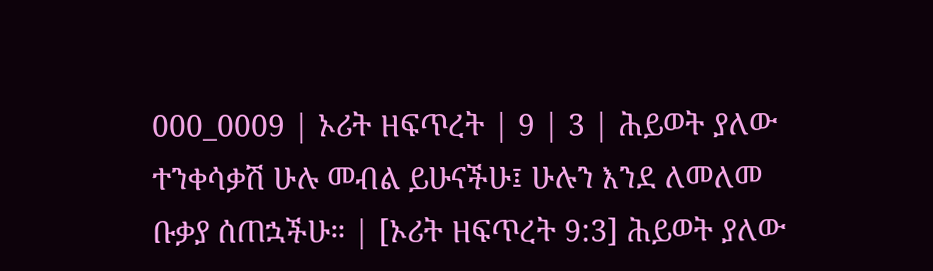000_0009 | ኦሪት ዘፍጥረት | 9 | 3 | ሕይወት ያለው ተንቀሳቃሽ ሁሉ መብል ይሁናችሁ፤ ሁሉን እንደ ለመለመ ቡቃያ ሰጠኋችሁ። | [ኦሪት ዘፍጥረት 9:3] ሕይወት ያለው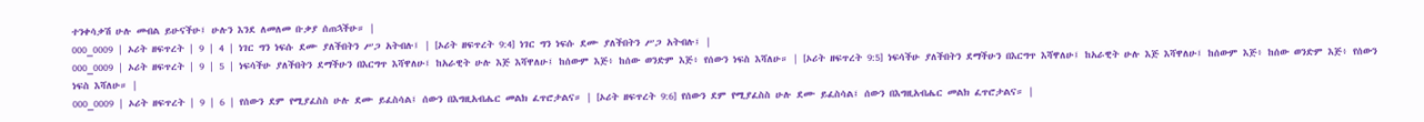ተንቀሳቃሽ ሁሉ መብል ይሁናችሁ፤ ሁሉን እንደ ለመለመ ቡቃያ ሰጠኋችሁ። |
000_0009 | ኦሪት ዘፍጥረት | 9 | 4 | ነገር ግን ነፍሱ ደሙ ያለችበትን ሥጋ አትብሉ፤ | [ኦሪት ዘፍጥረት 9:4] ነገር ግን ነፍሱ ደሙ ያለችበትን ሥጋ አትብሉ፤ |
000_0009 | ኦሪት ዘፍጥረት | 9 | 5 | ነፍሳችሁ ያለችበትን ደማችሁን በእርግጥ እሻዋለሁ፤ ከአራዊት ሁሉ እጅ እሻዋለሁ፤ ከሰውም እጅ፥ ከሰው ወንድም እጅ፥ የሰውን ነፍስ እሻለሁ። | [ኦሪት ዘፍጥረት 9:5] ነፍሳችሁ ያለችበትን ደማችሁን በእርግጥ እሻዋለሁ፤ ከአራዊት ሁሉ እጅ እሻዋለሁ፤ ከሰውም እጅ፥ ከሰው ወንድም እጅ፥ የሰውን ነፍስ እሻለሁ። |
000_0009 | ኦሪት ዘፍጥረት | 9 | 6 | የሰውን ደም የሚያፈስስ ሁሉ ደሙ ይፈስሳል፤ ሰውን በእግዚአብሔር መልክ ፈጥሮታልና። | [ኦሪት ዘፍጥረት 9:6] የሰውን ደም የሚያፈስስ ሁሉ ደሙ ይፈስሳል፤ ሰውን በእግዚአብሔር መልክ ፈጥሮታልና። |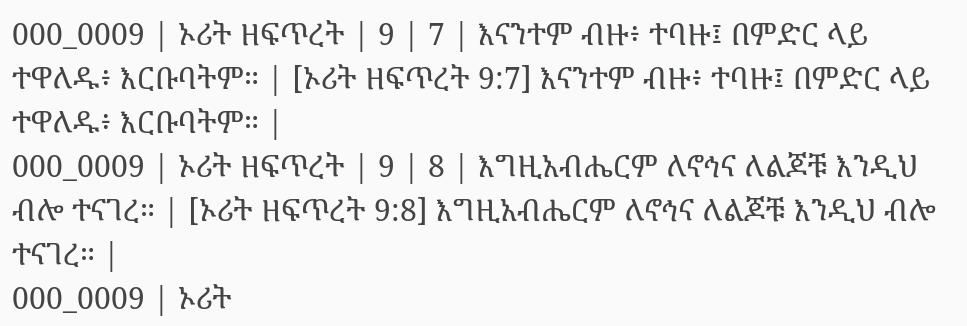000_0009 | ኦሪት ዘፍጥረት | 9 | 7 | እናንተም ብዙ፥ ተባዙ፤ በምድር ላይ ተዋለዱ፥ እርቡባትም። | [ኦሪት ዘፍጥረት 9:7] እናንተም ብዙ፥ ተባዙ፤ በምድር ላይ ተዋለዱ፥ እርቡባትም። |
000_0009 | ኦሪት ዘፍጥረት | 9 | 8 | እግዚአብሔርም ለኖኅና ለልጆቹ እንዲህ ብሎ ተናገረ። | [ኦሪት ዘፍጥረት 9:8] እግዚአብሔርም ለኖኅና ለልጆቹ እንዲህ ብሎ ተናገረ። |
000_0009 | ኦሪት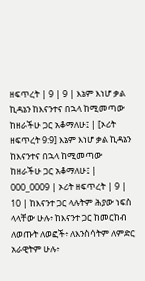ዘፍጥረት | 9 | 9 | እኔም እነሆ ቃል ኪዳኔን ከእናንተና በኋላ ከሚመጣው ከዘራችሁ ጋር አቆማለሁ፤ | [ኦሪት ዘፍጥረት 9:9] እኔም እነሆ ቃል ኪዳኔን ከእናንተና በኋላ ከሚመጣው ከዘራችሁ ጋር አቆማለሁ፤ |
000_0009 | ኦሪት ዘፍጥረት | 9 | 10 | ከእናንተ ጋር ላሉትም ሕያው ነፍስ ላላቸው ሁሉ፥ ከእናንተ ጋር ከመርከብ ለወጡት ለወፎች፥ ለእንስሳትም ለምድር አራዊትም ሁሉ፥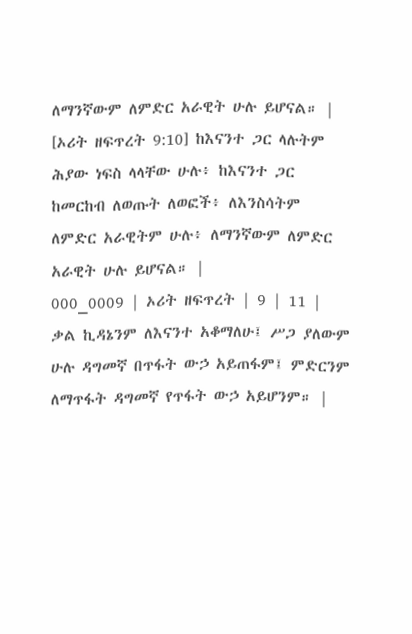ለማንኛውም ለምድር አራዊት ሁሉ ይሆናል። | [ኦሪት ዘፍጥረት 9:10] ከእናንተ ጋር ላሉትም ሕያው ነፍስ ላላቸው ሁሉ፥ ከእናንተ ጋር ከመርከብ ለወጡት ለወፎች፥ ለእንስሳትም ለምድር አራዊትም ሁሉ፥ ለማንኛውም ለምድር አራዊት ሁሉ ይሆናል። |
000_0009 | ኦሪት ዘፍጥረት | 9 | 11 | ቃል ኪዳኔንም ለእናንተ አቆማለሁ፤ ሥጋ ያለውም ሁሉ ዳግመኛ በጥፋት ውኃ አይጠፋም፤ ምድርንም ለማጥፋት ዳግመኛ የጥፋት ውኃ አይሆንም። |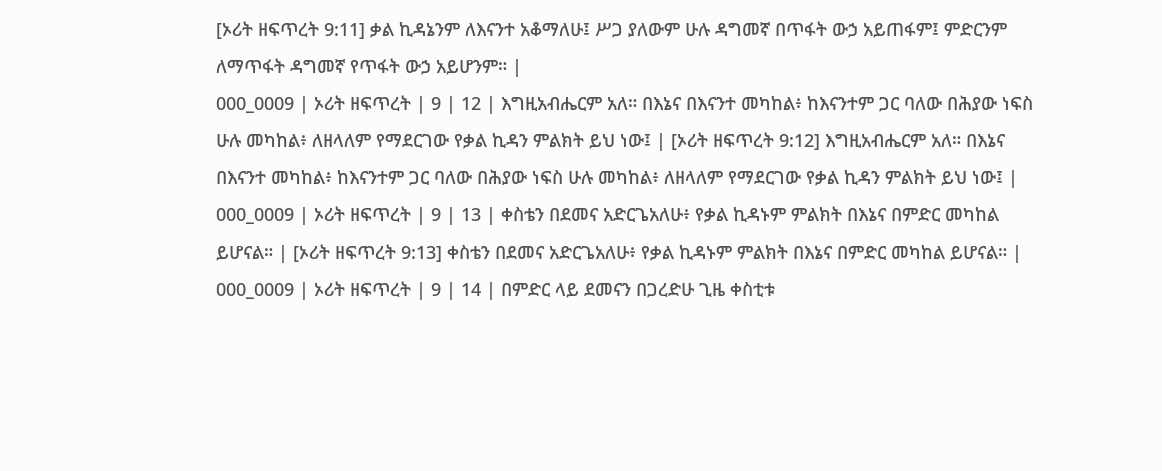[ኦሪት ዘፍጥረት 9:11] ቃል ኪዳኔንም ለእናንተ አቆማለሁ፤ ሥጋ ያለውም ሁሉ ዳግመኛ በጥፋት ውኃ አይጠፋም፤ ምድርንም ለማጥፋት ዳግመኛ የጥፋት ውኃ አይሆንም። |
000_0009 | ኦሪት ዘፍጥረት | 9 | 12 | እግዚአብሔርም አለ። በእኔና በእናንተ መካከል፥ ከእናንተም ጋር ባለው በሕያው ነፍስ ሁሉ መካከል፥ ለዘላለም የማደርገው የቃል ኪዳን ምልክት ይህ ነው፤ | [ኦሪት ዘፍጥረት 9:12] እግዚአብሔርም አለ። በእኔና በእናንተ መካከል፥ ከእናንተም ጋር ባለው በሕያው ነፍስ ሁሉ መካከል፥ ለዘላለም የማደርገው የቃል ኪዳን ምልክት ይህ ነው፤ |
000_0009 | ኦሪት ዘፍጥረት | 9 | 13 | ቀስቴን በደመና አድርጌአለሁ፥ የቃል ኪዳኑም ምልክት በእኔና በምድር መካከል ይሆናል። | [ኦሪት ዘፍጥረት 9:13] ቀስቴን በደመና አድርጌአለሁ፥ የቃል ኪዳኑም ምልክት በእኔና በምድር መካከል ይሆናል። |
000_0009 | ኦሪት ዘፍጥረት | 9 | 14 | በምድር ላይ ደመናን በጋረድሁ ጊዜ ቀስቲቱ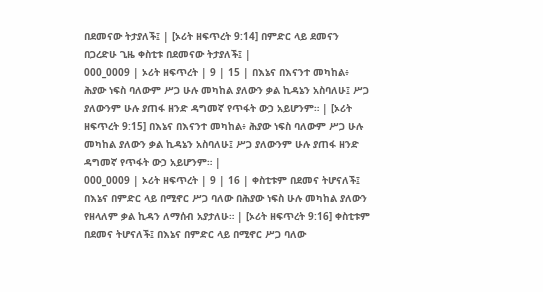በደመናው ትታያለች፤ | [ኦሪት ዘፍጥረት 9:14] በምድር ላይ ደመናን በጋረድሁ ጊዜ ቀስቲቱ በደመናው ትታያለች፤ |
000_0009 | ኦሪት ዘፍጥረት | 9 | 15 | በእኔና በእናንተ መካከል፥ ሕያው ነፍስ ባለውም ሥጋ ሁሉ መካከል ያለውን ቃል ኪዳኔን አስባለሁ፤ ሥጋ ያለውንም ሁሉ ያጠፋ ዘንድ ዳግመኛ የጥፋት ውኃ አይሆንም። | [ኦሪት ዘፍጥረት 9:15] በእኔና በእናንተ መካከል፥ ሕያው ነፍስ ባለውም ሥጋ ሁሉ መካከል ያለውን ቃል ኪዳኔን አስባለሁ፤ ሥጋ ያለውንም ሁሉ ያጠፋ ዘንድ ዳግመኛ የጥፋት ውኃ አይሆንም። |
000_0009 | ኦሪት ዘፍጥረት | 9 | 16 | ቀስቲቱም በደመና ትሆናለች፤ በእኔና በምድር ላይ በሚኖር ሥጋ ባለው በሕያው ነፍስ ሁሉ መካከል ያለውን የዘላለም ቃል ኪዳን ለማሰብ አያታለሁ። | [ኦሪት ዘፍጥረት 9:16] ቀስቲቱም በደመና ትሆናለች፤ በእኔና በምድር ላይ በሚኖር ሥጋ ባለው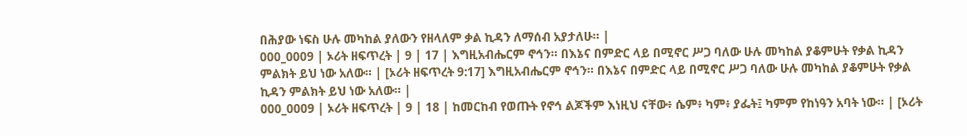በሕያው ነፍስ ሁሉ መካከል ያለውን የዘላለም ቃል ኪዳን ለማሰብ አያታለሁ። |
000_0009 | ኦሪት ዘፍጥረት | 9 | 17 | እግዚአብሔርም ኖኅን። በእኔና በምድር ላይ በሚኖር ሥጋ ባለው ሁሉ መካከል ያቆምሁት የቃል ኪዳን ምልክት ይህ ነው አለው። | [ኦሪት ዘፍጥረት 9:17] እግዚአብሔርም ኖኅን። በእኔና በምድር ላይ በሚኖር ሥጋ ባለው ሁሉ መካከል ያቆምሁት የቃል ኪዳን ምልክት ይህ ነው አለው። |
000_0009 | ኦሪት ዘፍጥረት | 9 | 18 | ከመርከብ የወጡት የኖኅ ልጆችም እነዚህ ናቸው፥ ሴም፥ ካም፥ ያፌት፤ ካምም የከነዓን አባት ነው። | [ኦሪት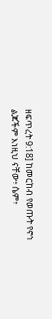ዘፍጥረት 9:18] ከመርከብ የወጡት የኖኅ ልጆችም እነዚህ ናቸው፥ ሴም፥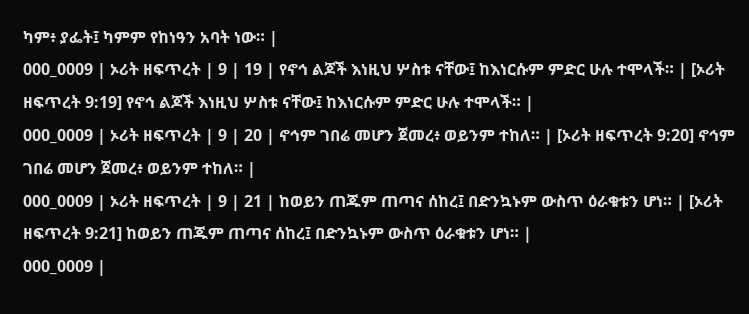ካም፥ ያፌት፤ ካምም የከነዓን አባት ነው። |
000_0009 | ኦሪት ዘፍጥረት | 9 | 19 | የኖኅ ልጆች እነዚህ ሦስቱ ናቸው፤ ከእነርሱም ምድር ሁሉ ተሞላች። | [ኦሪት ዘፍጥረት 9:19] የኖኅ ልጆች እነዚህ ሦስቱ ናቸው፤ ከእነርሱም ምድር ሁሉ ተሞላች። |
000_0009 | ኦሪት ዘፍጥረት | 9 | 20 | ኖኅም ገበሬ መሆን ጀመረ፥ ወይንም ተከለ። | [ኦሪት ዘፍጥረት 9:20] ኖኅም ገበሬ መሆን ጀመረ፥ ወይንም ተከለ። |
000_0009 | ኦሪት ዘፍጥረት | 9 | 21 | ከወይን ጠጁም ጠጣና ሰከረ፤ በድንኳኑም ውስጥ ዕራቁቱን ሆነ። | [ኦሪት ዘፍጥረት 9:21] ከወይን ጠጁም ጠጣና ሰከረ፤ በድንኳኑም ውስጥ ዕራቁቱን ሆነ። |
000_0009 |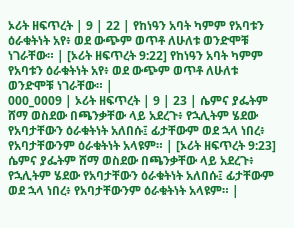ኦሪት ዘፍጥረት | 9 | 22 | የከነዓን አባት ካምም የአባቱን ዕራቁትነት አየ፥ ወደ ውጭም ወጥቶ ለሁለቱ ወንድሞቹ ነገራቸው። | [ኦሪት ዘፍጥረት 9:22] የከነዓን አባት ካምም የአባቱን ዕራቁትነት አየ፥ ወደ ውጭም ወጥቶ ለሁለቱ ወንድሞቹ ነገራቸው። |
000_0009 | ኦሪት ዘፍጥረት | 9 | 23 | ሴምና ያፌትም ሸማ ወስደው በጫንቃቸው ላይ አደረጉ፥ የኋሊትም ሄደው የአባታቸውን ዕራቁትነት አለበሱ፤ ፊታቸውም ወደ ኋላ ነበረ፥ የአባታቸውንም ዕራቁትነት አላዩም። | [ኦሪት ዘፍጥረት 9:23] ሴምና ያፌትም ሸማ ወስደው በጫንቃቸው ላይ አደረጉ፥ የኋሊትም ሄደው የአባታቸውን ዕራቁትነት አለበሱ፤ ፊታቸውም ወደ ኋላ ነበረ፥ የአባታቸውንም ዕራቁትነት አላዩም። |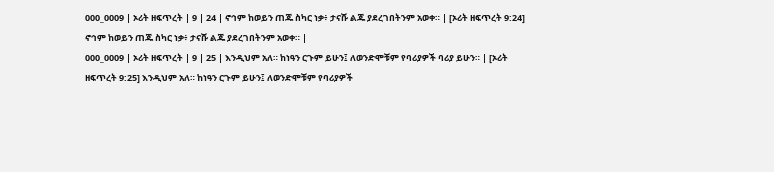000_0009 | ኦሪት ዘፍጥረት | 9 | 24 | ኖኅም ከወይን ጠጁ ስካር ነቃ፥ ታናሹ ልጁ ያደረገበትንም አወቀ። | [ኦሪት ዘፍጥረት 9:24] ኖኅም ከወይን ጠጁ ስካር ነቃ፥ ታናሹ ልጁ ያደረገበትንም አወቀ። |
000_0009 | ኦሪት ዘፍጥረት | 9 | 25 | እንዲህም አለ። ከነዓን ርጉም ይሁን፤ ለወንድሞቹም የባሪያዎች ባሪያ ይሁን። | [ኦሪት ዘፍጥረት 9:25] እንዲህም አለ። ከነዓን ርጉም ይሁን፤ ለወንድሞቹም የባሪያዎች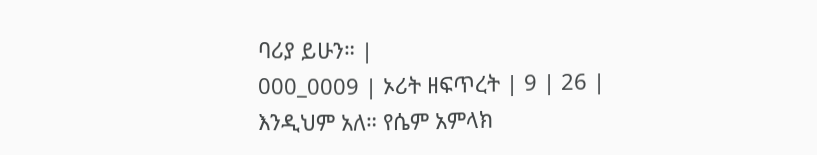ባሪያ ይሁን። |
000_0009 | ኦሪት ዘፍጥረት | 9 | 26 | እንዲህም አለ። የሴም አምላክ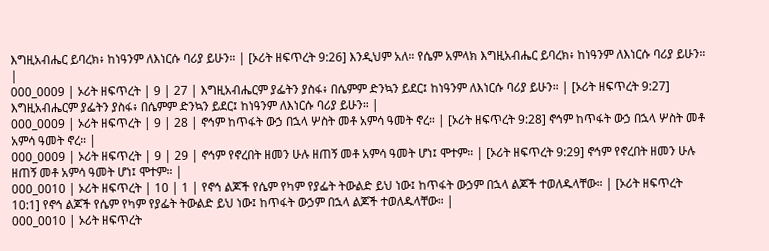እግዚአብሔር ይባረክ፥ ከነዓንም ለእነርሱ ባሪያ ይሁን። | [ኦሪት ዘፍጥረት 9:26] እንዲህም አለ። የሴም አምላክ እግዚአብሔር ይባረክ፥ ከነዓንም ለእነርሱ ባሪያ ይሁን። |
000_0009 | ኦሪት ዘፍጥረት | 9 | 27 | እግዚአብሔርም ያፌትን ያስፋ፥ በሴምም ድንኳን ይደር፤ ከነዓንም ለእነርሱ ባሪያ ይሁን። | [ኦሪት ዘፍጥረት 9:27] እግዚአብሔርም ያፌትን ያስፋ፥ በሴምም ድንኳን ይደር፤ ከነዓንም ለእነርሱ ባሪያ ይሁን። |
000_0009 | ኦሪት ዘፍጥረት | 9 | 28 | ኖኅም ከጥፋት ውኃ በኋላ ሦስት መቶ አምሳ ዓመት ኖረ። | [ኦሪት ዘፍጥረት 9:28] ኖኅም ከጥፋት ውኃ በኋላ ሦስት መቶ አምሳ ዓመት ኖረ። |
000_0009 | ኦሪት ዘፍጥረት | 9 | 29 | ኖኅም የኖረበት ዘመን ሁሉ ዘጠኝ መቶ አምሳ ዓመት ሆነ፤ ሞተም። | [ኦሪት ዘፍጥረት 9:29] ኖኅም የኖረበት ዘመን ሁሉ ዘጠኝ መቶ አምሳ ዓመት ሆነ፤ ሞተም። |
000_0010 | ኦሪት ዘፍጥረት | 10 | 1 | የኖኅ ልጆች የሴም የካም የያፌት ትውልድ ይህ ነው፤ ከጥፋት ውኃም በኋላ ልጆች ተወለዱላቸው። | [ኦሪት ዘፍጥረት 10:1] የኖኅ ልጆች የሴም የካም የያፌት ትውልድ ይህ ነው፤ ከጥፋት ውኃም በኋላ ልጆች ተወለዱላቸው። |
000_0010 | ኦሪት ዘፍጥረት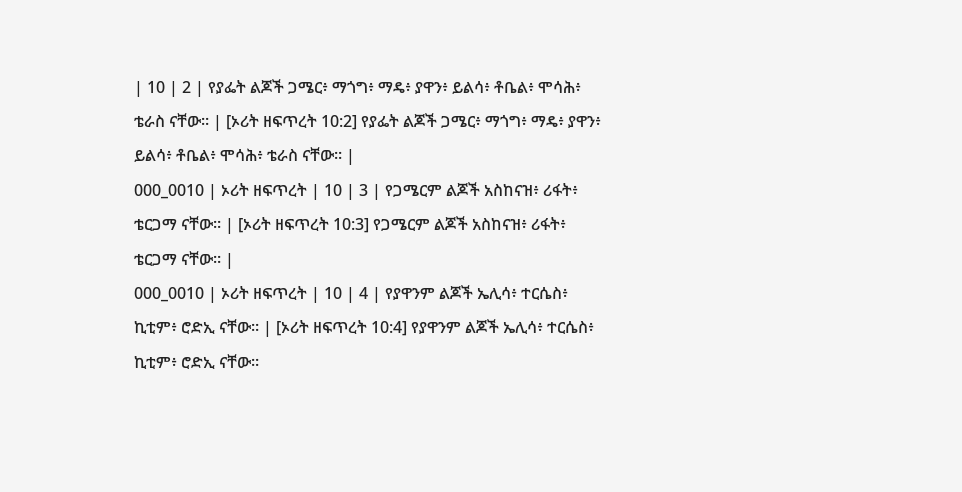| 10 | 2 | የያፌት ልጆች ጋሜር፥ ማጎግ፥ ማዴ፥ ያዋን፥ ይልሳ፥ ቶቤል፥ ሞሳሕ፥ ቴራስ ናቸው። | [ኦሪት ዘፍጥረት 10:2] የያፌት ልጆች ጋሜር፥ ማጎግ፥ ማዴ፥ ያዋን፥ ይልሳ፥ ቶቤል፥ ሞሳሕ፥ ቴራስ ናቸው። |
000_0010 | ኦሪት ዘፍጥረት | 10 | 3 | የጋሜርም ልጆች አስከናዝ፥ ሪፋት፥ ቴርጋማ ናቸው። | [ኦሪት ዘፍጥረት 10:3] የጋሜርም ልጆች አስከናዝ፥ ሪፋት፥ ቴርጋማ ናቸው። |
000_0010 | ኦሪት ዘፍጥረት | 10 | 4 | የያዋንም ልጆች ኤሊሳ፥ ተርሴስ፥ ኪቲም፥ ሮድኢ ናቸው። | [ኦሪት ዘፍጥረት 10:4] የያዋንም ልጆች ኤሊሳ፥ ተርሴስ፥ ኪቲም፥ ሮድኢ ናቸው።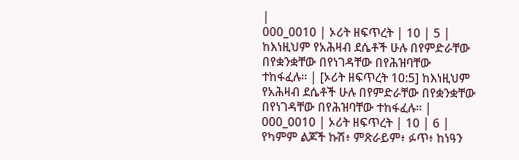|
000_0010 | ኦሪት ዘፍጥረት | 10 | 5 | ከእነዚህም የአሕዛብ ደሴቶች ሁሉ በየምድራቸው በየቋንቋቸው በየነገዳቸው በየሕዝባቸው ተከፋፈሉ። | [ኦሪት ዘፍጥረት 10:5] ከእነዚህም የአሕዛብ ደሴቶች ሁሉ በየምድራቸው በየቋንቋቸው በየነገዳቸው በየሕዝባቸው ተከፋፈሉ። |
000_0010 | ኦሪት ዘፍጥረት | 10 | 6 | የካምም ልጆች ኩሽ፥ ምጽራይም፥ ፉጥ፥ ከነዓን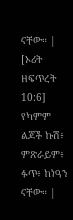ናቸው። | [ኦሪት ዘፍጥረት 10:6] የካምም ልጆች ኩሽ፥ ምጽራይም፥ ፉጥ፥ ከነዓን ናቸው። |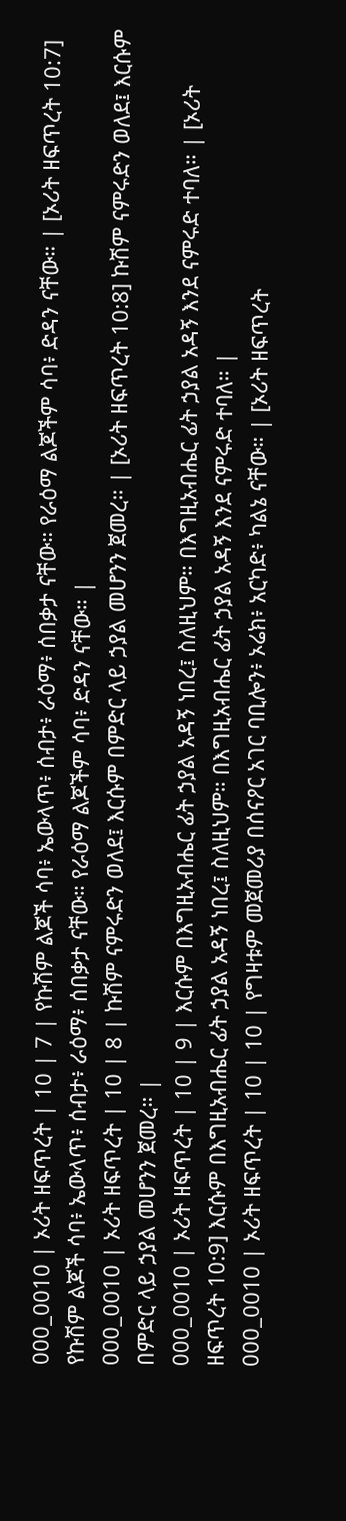000_0010 | ኦሪት ዘፍጥረት | 10 | 7 | የኩሽም ልጆች ሳባ፥ ኤውላጥ፥ ሰብታ፥ ራዕማ፥ ሰበቃታ ናቸው። የራዕማ ልጆችም ሳባ፥ ድዳን ናቸው። | [ኦሪት ዘፍጥረት 10:7] የኩሽም ልጆች ሳባ፥ ኤውላጥ፥ ሰብታ፥ ራዕማ፥ ሰበቃታ ናቸው። የራዕማ ልጆችም ሳባ፥ ድዳን ናቸው። |
000_0010 | ኦሪት ዘፍጥረት | 10 | 8 | ኩሽም ናምሩድን ወለደ፤ እርሱም በምድር ላይ ኃያል መሆንን ጀመረ። | [ኦሪት ዘፍጥረት 10:8] ኩሽም ናምሩድን ወለደ፤ እርሱም በምድር ላይ ኃያል መሆንን ጀመረ። |
000_0010 | ኦሪት ዘፍጥረት | 10 | 9 | እርሱም በእግዚአብሔር ፊት ኃያል አዳኝ ነበረ፤ ስለዚህም። በእግዚአብሔር ፊት ኃያል አዳኝ እንደ ናምሩድ ተባለ። | [ኦሪት ዘፍጥረት 10:9] እርሱም በእግዚአብሔር ፊት ኃያል አዳኝ ነበረ፤ ስለዚህም። በእግዚአብሔር ፊት ኃያል አዳኝ እንደ ናምሩድ ተባለ። |
000_0010 | ኦሪት ዘፍጥረት | 10 | 10 | የግዛቱም መጀመሪያ በሰናዖር አገር ባቢሎን፥ ኦሬክ፥ አርካድ፥ ካልኔ ናቸው። | [ኦሪት ዘፍጥረት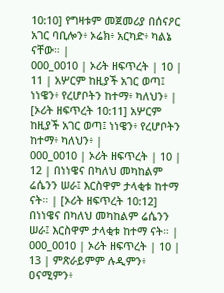10:10] የግዛቱም መጀመሪያ በሰናዖር አገር ባቢሎን፥ ኦሬክ፥ አርካድ፥ ካልኔ ናቸው። |
000_0010 | ኦሪት ዘፍጥረት | 10 | 11 | አሦርም ከዚያች አገር ወጣ፤ ነነዌን፥ የረሆቦትን ከተማ፥ ካለህን፥ | [ኦሪት ዘፍጥረት 10:11] አሦርም ከዚያች አገር ወጣ፤ ነነዌን፥ የረሆቦትን ከተማ፥ ካለህን፥ |
000_0010 | ኦሪት ዘፍጥረት | 10 | 12 | በነነዌና በካለህ መካከልም ሬሴንን ሠራ፤ እርስዋም ታላቂቱ ከተማ ናት። | [ኦሪት ዘፍጥረት 10:12] በነነዌና በካለህ መካከልም ሬሴንን ሠራ፤ እርስዋም ታላቂቱ ከተማ ናት። |
000_0010 | ኦሪት ዘፍጥረት | 10 | 13 | ምጽራይምም ሉዲምን፥ ዐናሚምን፥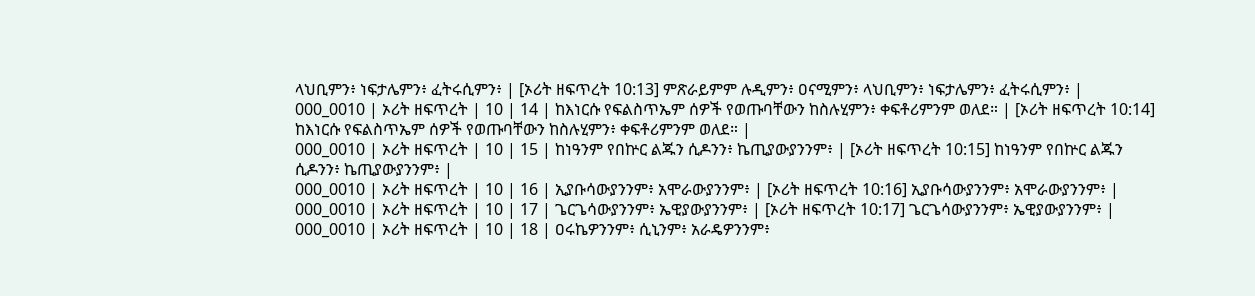ላህቢምን፥ ነፍታሌምን፥ ፈትሩሲምን፥ | [ኦሪት ዘፍጥረት 10:13] ምጽራይምም ሉዲምን፥ ዐናሚምን፥ ላህቢምን፥ ነፍታሌምን፥ ፈትሩሲምን፥ |
000_0010 | ኦሪት ዘፍጥረት | 10 | 14 | ከእነርሱ የፍልስጥኤም ሰዎች የወጡባቸውን ከስሉሂምን፥ ቀፍቶሪምንም ወለደ። | [ኦሪት ዘፍጥረት 10:14] ከእነርሱ የፍልስጥኤም ሰዎች የወጡባቸውን ከስሉሂምን፥ ቀፍቶሪምንም ወለደ። |
000_0010 | ኦሪት ዘፍጥረት | 10 | 15 | ከነዓንም የበኵር ልጁን ሲዶንን፥ ኬጢያውያንንም፥ | [ኦሪት ዘፍጥረት 10:15] ከነዓንም የበኵር ልጁን ሲዶንን፥ ኬጢያውያንንም፥ |
000_0010 | ኦሪት ዘፍጥረት | 10 | 16 | ኢያቡሳውያንንም፥ አሞራውያንንም፥ | [ኦሪት ዘፍጥረት 10:16] ኢያቡሳውያንንም፥ አሞራውያንንም፥ |
000_0010 | ኦሪት ዘፍጥረት | 10 | 17 | ጌርጌሳውያንንም፥ ኤዊያውያንንም፥ | [ኦሪት ዘፍጥረት 10:17] ጌርጌሳውያንንም፥ ኤዊያውያንንም፥ |
000_0010 | ኦሪት ዘፍጥረት | 10 | 18 | ዐሩኬዎንንም፥ ሲኒንም፥ አራዴዎንንም፥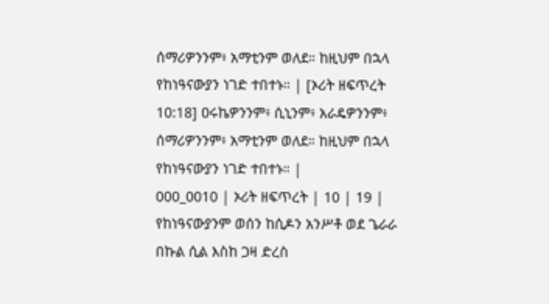ሰማሪዎንንም፥ አማቲንም ወለደ። ከዚህም በኋላ የከነዓናውያን ነገድ ተበተኑ። | [ኦሪት ዘፍጥረት 10:18] ዐሩኬዎንንም፥ ሲኒንም፥ አራዴዎንንም፥ ሰማሪዎንንም፥ አማቲንም ወለደ። ከዚህም በኋላ የከነዓናውያን ነገድ ተበተኑ። |
000_0010 | ኦሪት ዘፍጥረት | 10 | 19 | የከነዓናውያንም ወሰን ከሲዶን አንሥቶ ወደ ጌራራ በኩል ሲል እስከ ጋዛ ድረስ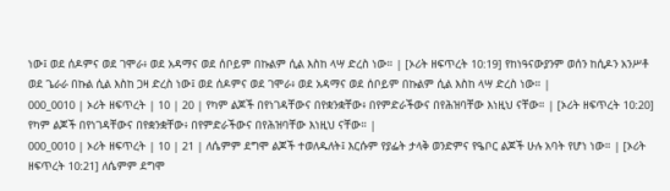ነው፤ ወደ ሰዶምና ወደ ገሞራ፥ ወደ አዳማና ወደ ሰቦይም በኩልም ሲል እስከ ላሣ ድረስ ነው። | [ኦሪት ዘፍጥረት 10:19] የከነዓናውያንም ወሰን ከሲዶን አንሥቶ ወደ ጌራራ በኩል ሲል እስከ ጋዛ ድረስ ነው፤ ወደ ሰዶምና ወደ ገሞራ፥ ወደ አዳማና ወደ ሰቦይም በኩልም ሲል እስከ ላሣ ድረስ ነው። |
000_0010 | ኦሪት ዘፍጥረት | 10 | 20 | የካም ልጆች በየነገዳቸውና በየቋንቋቸው፥ በየምድራችውና በየሕዝባቸው እነዚህ ናቸው። | [ኦሪት ዘፍጥረት 10:20] የካም ልጆች በየነገዳቸውና በየቋንቋቸው፥ በየምድራችውና በየሕዝባቸው እነዚህ ናቸው። |
000_0010 | ኦሪት ዘፍጥረት | 10 | 21 | ለሴምም ደግሞ ልጆች ተወለዱለት፤ እርሱም የያፌት ታላቅ ወንድምና የዔቦር ልጆች ሁሉ አባት የሆነ ነው። | [ኦሪት ዘፍጥረት 10:21] ለሴምም ደግሞ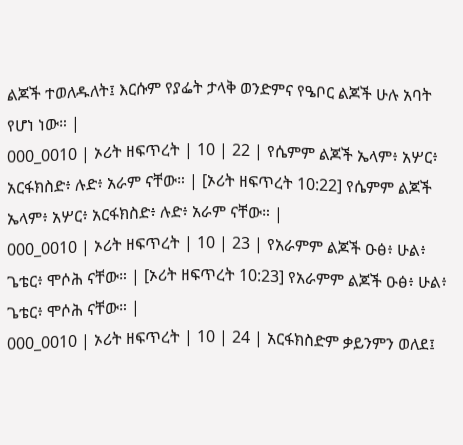ልጆች ተወለዱለት፤ እርሱም የያፌት ታላቅ ወንድምና የዔቦር ልጆች ሁሉ አባት የሆነ ነው። |
000_0010 | ኦሪት ዘፍጥረት | 10 | 22 | የሴምም ልጆች ኤላም፥ አሦር፥ አርፋክስድ፥ ሉድ፥ አራም ናቸው። | [ኦሪት ዘፍጥረት 10:22] የሴምም ልጆች ኤላም፥ አሦር፥ አርፋክስድ፥ ሉድ፥ አራም ናቸው። |
000_0010 | ኦሪት ዘፍጥረት | 10 | 23 | የአራምም ልጆች ዑፅ፥ ሁል፥ ጌቴር፥ ሞሶሕ ናቸው። | [ኦሪት ዘፍጥረት 10:23] የአራምም ልጆች ዑፅ፥ ሁል፥ ጌቴር፥ ሞሶሕ ናቸው። |
000_0010 | ኦሪት ዘፍጥረት | 10 | 24 | አርፋክስድም ቃይንምን ወለደ፤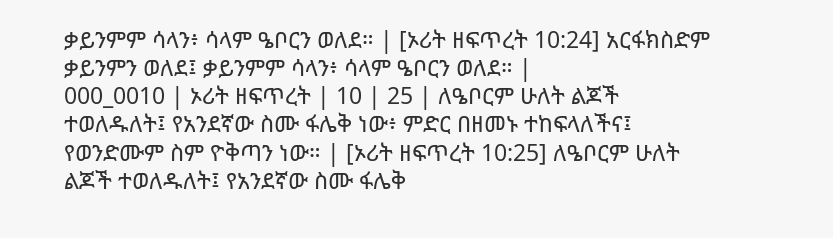ቃይንምም ሳላን፥ ሳላም ዔቦርን ወለደ። | [ኦሪት ዘፍጥረት 10:24] አርፋክስድም ቃይንምን ወለደ፤ ቃይንምም ሳላን፥ ሳላም ዔቦርን ወለደ። |
000_0010 | ኦሪት ዘፍጥረት | 10 | 25 | ለዔቦርም ሁለት ልጆች ተወለዱለት፤ የአንደኛው ስሙ ፋሌቅ ነው፥ ምድር በዘመኑ ተከፍላለችና፤ የወንድሙም ስም ዮቅጣን ነው። | [ኦሪት ዘፍጥረት 10:25] ለዔቦርም ሁለት ልጆች ተወለዱለት፤ የአንደኛው ስሙ ፋሌቅ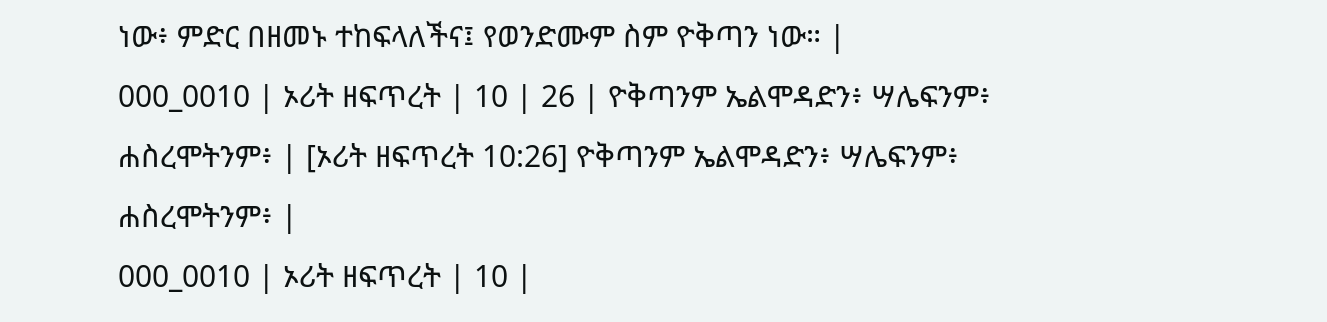ነው፥ ምድር በዘመኑ ተከፍላለችና፤ የወንድሙም ስም ዮቅጣን ነው። |
000_0010 | ኦሪት ዘፍጥረት | 10 | 26 | ዮቅጣንም ኤልሞዳድን፥ ሣሌፍንም፥ ሐስረሞትንም፥ | [ኦሪት ዘፍጥረት 10:26] ዮቅጣንም ኤልሞዳድን፥ ሣሌፍንም፥ ሐስረሞትንም፥ |
000_0010 | ኦሪት ዘፍጥረት | 10 |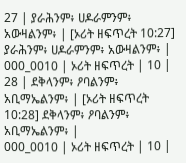27 | ያራሕንም፥ ሀዶራምንም፥ አውዛልንም፥ | [ኦሪት ዘፍጥረት 10:27] ያራሕንም፥ ሀዶራምንም፥ አውዛልንም፥ |
000_0010 | ኦሪት ዘፍጥረት | 10 | 28 | ደቅላንም፥ ዖባልንም፥ አቢማኤልንም፥ | [ኦሪት ዘፍጥረት 10:28] ደቅላንም፥ ዖባልንም፥ አቢማኤልንም፥ |
000_0010 | ኦሪት ዘፍጥረት | 10 |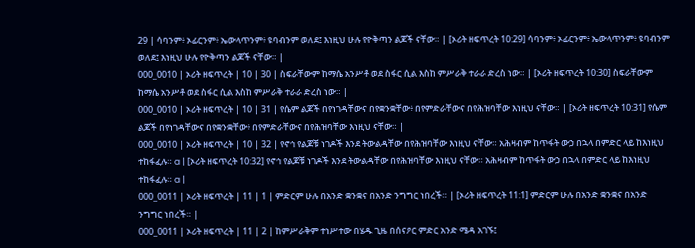29 | ሳባንም፥ ኦፊርንም፥ ኤውላጥንም፥ ዩባብንም ወለደ፤ እነዚህ ሁሉ የዮቅጣን ልጆች ናቸው። | [ኦሪት ዘፍጥረት 10:29] ሳባንም፥ ኦፊርንም፥ ኤውላጥንም፥ ዩባብንም ወለደ፤ እነዚህ ሁሉ የዮቅጣን ልጆች ናቸው። |
000_0010 | ኦሪት ዘፍጥረት | 10 | 30 | ስፍራቸውም ከማሴ አንሥቶ ወደ ስፋር ሲል እስከ ምሥራቅ ተራራ ድረስ ነው። | [ኦሪት ዘፍጥረት 10:30] ስፍራቸውም ከማሴ አንሥቶ ወደ ስፋር ሲል እስከ ምሥራቅ ተራራ ድረስ ነው። |
000_0010 | ኦሪት ዘፍጥረት | 10 | 31 | የሴም ልጆች በየነገዳቸውና በየቋንቋቸው፥ በየምድራቸውና በየሕዝባቸው እነዚህ ናቸው። | [ኦሪት ዘፍጥረት 10:31] የሴም ልጆች በየነገዳቸውና በየቋንቋቸው፥ በየምድራቸውና በየሕዝባቸው እነዚህ ናቸው። |
000_0010 | ኦሪት ዘፍጥረት | 10 | 32 | የኖኅ የልጆቹ ነገዶች እንደ ትውልዳቸው በየሕዝባቸው እነዚህ ናቸው። አሕዛብም ከጥፋት ውኃ በኋላ በምድር ላይ ከእነዚህ ተከፋፈሉ። a | [ኦሪት ዘፍጥረት 10:32] የኖኅ የልጆቹ ነገዶች እንደ ትውልዳቸው በየሕዝባቸው እነዚህ ናቸው። አሕዛብም ከጥፋት ውኃ በኋላ በምድር ላይ ከእነዚህ ተከፋፈሉ። a |
000_0011 | ኦሪት ዘፍጥረት | 11 | 1 | ምድርም ሁሉ በአንድ ቋንቋና በአንድ ንግግር ነበረች። | [ኦሪት ዘፍጥረት 11:1] ምድርም ሁሉ በአንድ ቋንቋና በአንድ ንግግር ነበረች። |
000_0011 | ኦሪት ዘፍጥረት | 11 | 2 | ከምሥራቅም ተነሥተው በሄዱ ጊዜ በሰናዖር ምድር አንድ ሜዳ አገኙ፤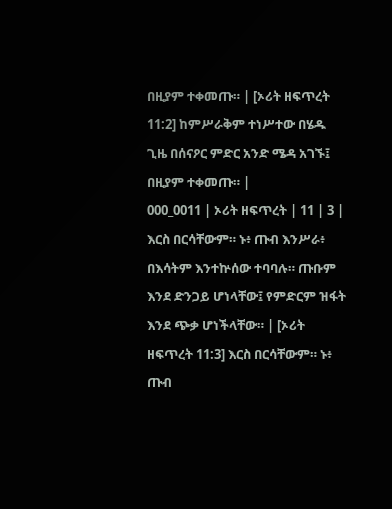በዚያም ተቀመጡ። | [ኦሪት ዘፍጥረት 11:2] ከምሥራቅም ተነሥተው በሄዱ ጊዜ በሰናዖር ምድር አንድ ሜዳ አገኙ፤ በዚያም ተቀመጡ። |
000_0011 | ኦሪት ዘፍጥረት | 11 | 3 | እርስ በርሳቸውም። ኑ፥ ጡብ እንሥራ፥ በእሳትም እንተኵሰው ተባባሉ። ጡቡም እንደ ድንጋይ ሆነላቸው፤ የምድርም ዝፋት እንደ ጭቃ ሆነችላቸው። | [ኦሪት ዘፍጥረት 11:3] እርስ በርሳቸውም። ኑ፥ ጡብ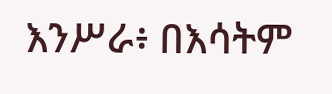እንሥራ፥ በእሳትም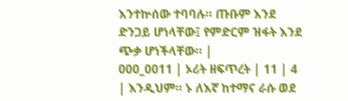እንተኵሰው ተባባሉ። ጡቡም እንደ ድንጋይ ሆነላቸው፤ የምድርም ዝፋት እንደ ጭቃ ሆነችላቸው። |
000_0011 | ኦሪት ዘፍጥረት | 11 | 4 | እንዲህም። ኑ ለእኛ ከተማና ራሱ ወደ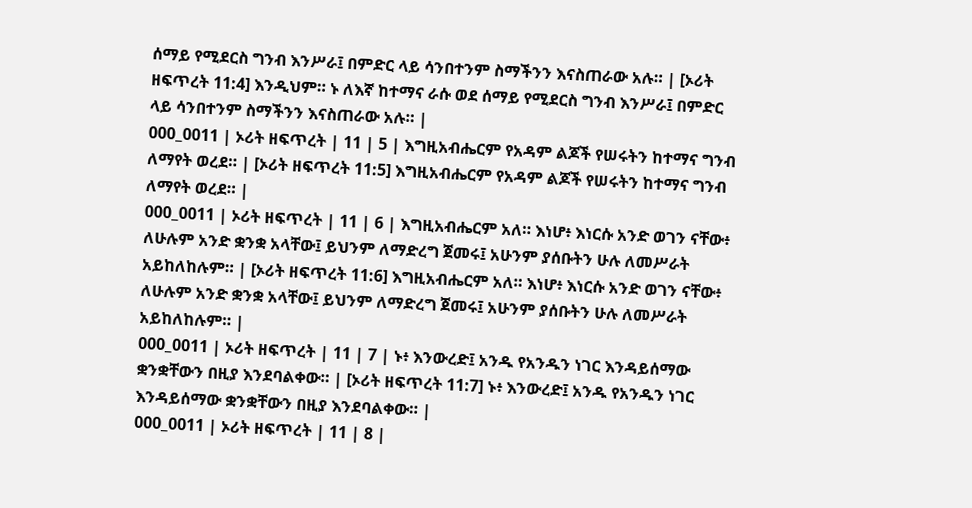ሰማይ የሚደርስ ግንብ እንሥራ፤ በምድር ላይ ሳንበተንም ስማችንን እናስጠራው አሉ። | [ኦሪት ዘፍጥረት 11:4] እንዲህም። ኑ ለእኛ ከተማና ራሱ ወደ ሰማይ የሚደርስ ግንብ እንሥራ፤ በምድር ላይ ሳንበተንም ስማችንን እናስጠራው አሉ። |
000_0011 | ኦሪት ዘፍጥረት | 11 | 5 | እግዚአብሔርም የአዳም ልጆች የሠሩትን ከተማና ግንብ ለማየት ወረደ። | [ኦሪት ዘፍጥረት 11:5] እግዚአብሔርም የአዳም ልጆች የሠሩትን ከተማና ግንብ ለማየት ወረደ። |
000_0011 | ኦሪት ዘፍጥረት | 11 | 6 | እግዚአብሔርም አለ። እነሆ፥ እነርሱ አንድ ወገን ናቸው፥ ለሁሉም አንድ ቋንቋ አላቸው፤ ይህንም ለማድረግ ጀመሩ፤ አሁንም ያሰቡትን ሁሉ ለመሥራት አይከለከሉም። | [ኦሪት ዘፍጥረት 11:6] እግዚአብሔርም አለ። እነሆ፥ እነርሱ አንድ ወገን ናቸው፥ ለሁሉም አንድ ቋንቋ አላቸው፤ ይህንም ለማድረግ ጀመሩ፤ አሁንም ያሰቡትን ሁሉ ለመሥራት አይከለከሉም። |
000_0011 | ኦሪት ዘፍጥረት | 11 | 7 | ኑ፥ እንውረድ፤ አንዱ የአንዱን ነገር እንዳይሰማው ቋንቋቸውን በዚያ እንደባልቀው። | [ኦሪት ዘፍጥረት 11:7] ኑ፥ እንውረድ፤ አንዱ የአንዱን ነገር እንዳይሰማው ቋንቋቸውን በዚያ እንደባልቀው። |
000_0011 | ኦሪት ዘፍጥረት | 11 | 8 |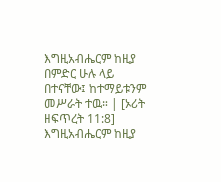እግዚአብሔርም ከዚያ በምድር ሁሉ ላይ በተናቸው፤ ከተማይቱንም መሥራት ተዉ። | [ኦሪት ዘፍጥረት 11:8] እግዚአብሔርም ከዚያ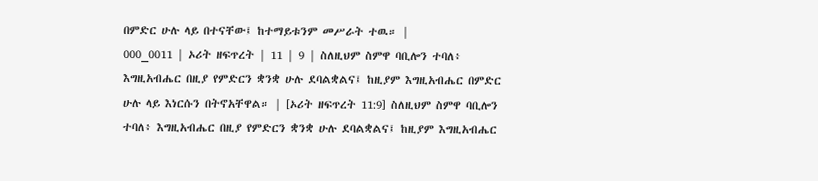በምድር ሁሉ ላይ በተናቸው፤ ከተማይቱንም መሥራት ተዉ። |
000_0011 | ኦሪት ዘፍጥረት | 11 | 9 | ስለዚህም ስምዋ ባቢሎን ተባለ፥ እግዚአብሔር በዚያ የምድርን ቋንቋ ሁሉ ደባልቋልና፤ ከዚያም እግዚአብሔር በምድር ሁሉ ላይ እነርሱን በትኖአቸዋል። | [ኦሪት ዘፍጥረት 11:9] ስለዚህም ስምዋ ባቢሎን ተባለ፥ እግዚአብሔር በዚያ የምድርን ቋንቋ ሁሉ ደባልቋልና፤ ከዚያም እግዚአብሔር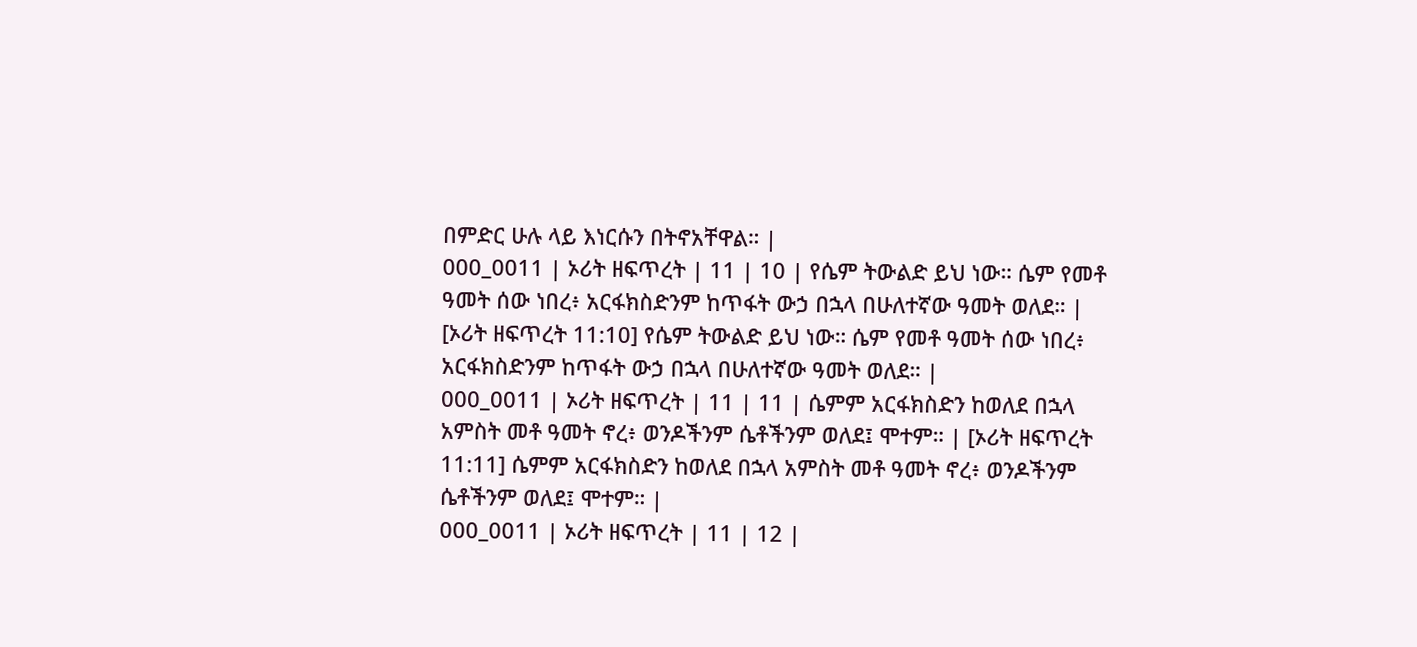በምድር ሁሉ ላይ እነርሱን በትኖአቸዋል። |
000_0011 | ኦሪት ዘፍጥረት | 11 | 10 | የሴም ትውልድ ይህ ነው። ሴም የመቶ ዓመት ሰው ነበረ፥ አርፋክስድንም ከጥፋት ውኃ በኋላ በሁለተኛው ዓመት ወለደ። | [ኦሪት ዘፍጥረት 11:10] የሴም ትውልድ ይህ ነው። ሴም የመቶ ዓመት ሰው ነበረ፥ አርፋክስድንም ከጥፋት ውኃ በኋላ በሁለተኛው ዓመት ወለደ። |
000_0011 | ኦሪት ዘፍጥረት | 11 | 11 | ሴምም አርፋክስድን ከወለደ በኋላ አምስት መቶ ዓመት ኖረ፥ ወንዶችንም ሴቶችንም ወለደ፤ ሞተም። | [ኦሪት ዘፍጥረት 11:11] ሴምም አርፋክስድን ከወለደ በኋላ አምስት መቶ ዓመት ኖረ፥ ወንዶችንም ሴቶችንም ወለደ፤ ሞተም። |
000_0011 | ኦሪት ዘፍጥረት | 11 | 12 |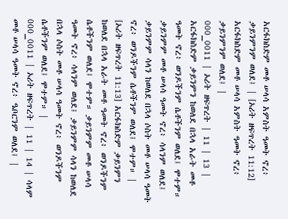አርፋክስድም መቶ ሠላሳ አምስት ዓመት ኖረ፥ ቃይንምንም ወለደ፤ | [ኦሪት ዘፍጥረት 11:12] አርፋክስድም መቶ ሠላሳ አምስት ዓመት ኖረ፥ ቃይንምንም ወለደ፤ |
000_0011 | ኦሪት ዘፍጥረት | 11 | 13 | አርፋክስድም ቃይንምን ከወለደ በኋላ አራት መቶ ዓመት ኖረ፥ ወንዶችንም ሴቶችንም ወለደ፤ ሞተም። ቃይንምም መቶ ሠላሳ ዓመት ኖረ፥ ሳላንም ወለደ፤ ቃይንምም ሳላን ከወለደ በኋላ ሶስት መቶ ሠላሳ ዓመት ኖረ፥ ወንዶችንም ሴቶችንም ወለደ፤ ሞተም። | [ኦሪት ዘፍጥረት 11:13] አርፋክስድም ቃይንምን ከወለደ በኋላ አራት መቶ ዓመት ኖረ፥ ወንዶችንም ሴቶችንም ወለደ፤ ሞተም። ቃይንምም መቶ ሠላሳ ዓመት ኖረ፥ ሳላንም ወለደ፤ ቃይንምም ሳላን ከወለደ በኋላ ሶስት መቶ ሠላሳ ዓመት ኖረ፥ ወንዶችንም ሴቶችንም ወለደ፤ ሞተም። |
000_0011 | ኦሪት ዘፍጥረት | 11 | 14 | ሳላም መቶ ሠላሳ ዓመት ኖረ፥ ዔቦርንም ወለደ፤ |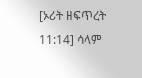[ኦሪት ዘፍጥረት 11:14] ሳላም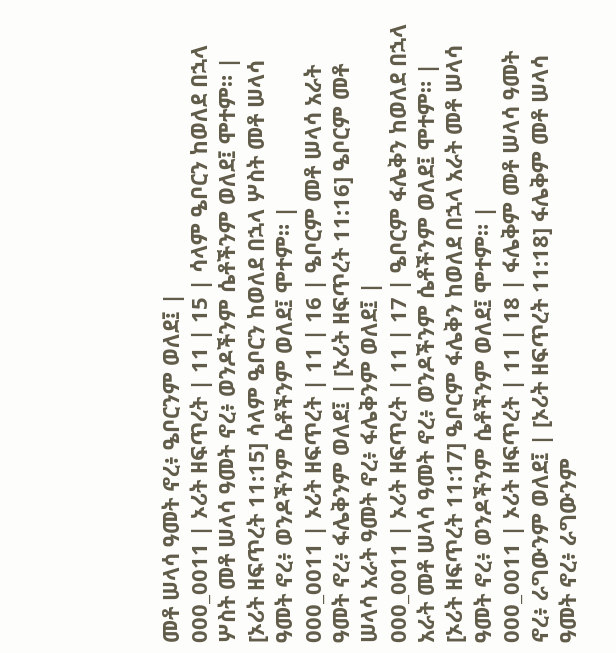መቶ ሠላሳ ዓመት ኖረ፥ ዔቦርንም ወለደ፤ |
000_0011 | ኦሪት ዘፍጥረት | 11 | 15 | ሳላም ዔቦርን ከወለደ በኋላ ሦስት መቶ ሠላሳ ዓመት ኖረ፥ ወንዶችንም ሴቶችንም ወለደ፤ ሞተም። | [ኦሪት ዘፍጥረት 11:15] ሳላም ዔቦርን ከወለደ በኋላ ሦስት መቶ ሠላሳ ዓመት ኖረ፥ ወንዶችንም ሴቶችንም ወለደ፤ ሞተም። |
000_0011 | ኦሪት ዘፍጥረት | 11 | 16 | ዔቦርም መቶ ሠላሳ አራት ዓመት ኖረ፥ ፋሌቅንም ወለደ፤ | [ኦሪት ዘፍጥረት 11:16] ዔቦርም መቶ ሠላሳ አራት ዓመት ኖረ፥ ፋሌቅንም ወለደ፤ |
000_0011 | ኦሪት ዘፍጥረት | 11 | 17 | ዔቦርም ፋሌቅን ከወለደ በኋላ አራት መቶ ሠላሳ ዓመት ኖረ፥ ወንዶችንም ሴቶችንም ወለደ፤ ሞተም። | [ኦሪት ዘፍጥረት 11:17] ዔቦርም ፋሌቅን ከወለደ በኋላ አራት መቶ ሠላሳ ዓመት ኖረ፥ ወንዶችንም ሴቶችንም ወለደ፤ ሞተም። |
000_0011 | ኦሪት ዘፍጥረት | 11 | 18 | ፋሌቅም መቶ ሠላሳ ዓመት ኖረ፥ ራግውንም ወለደ፤ | [ኦሪት ዘፍጥረት 11:18] ፋሌቅም መቶ ሠላሳ ዓመት ኖረ፥ ራግውንም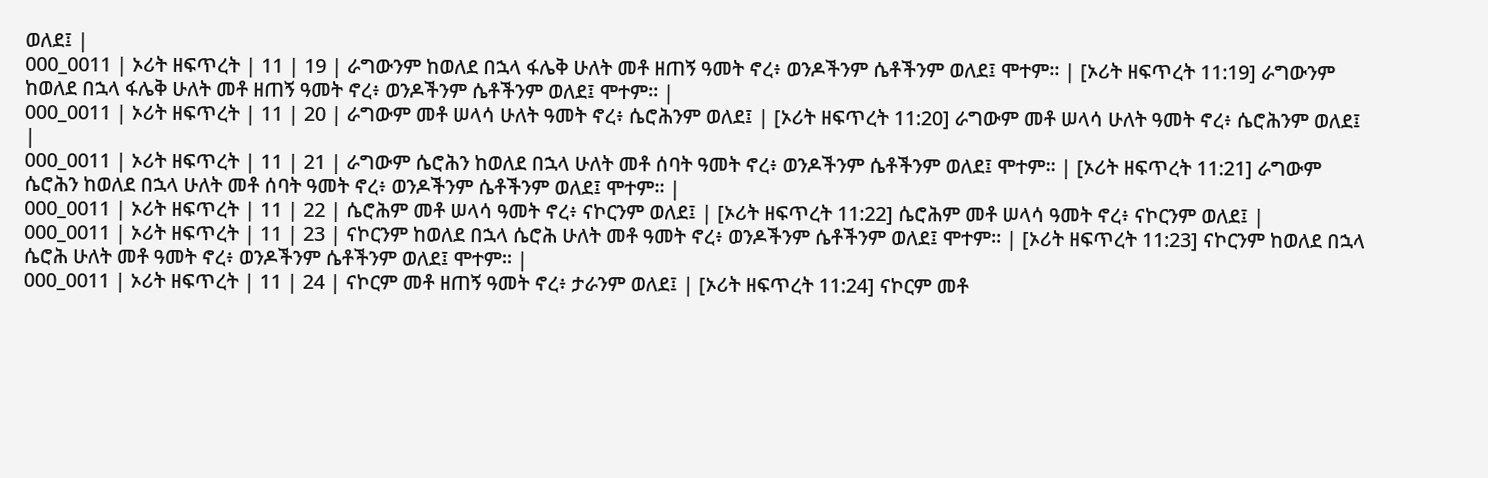ወለደ፤ |
000_0011 | ኦሪት ዘፍጥረት | 11 | 19 | ራግውንም ከወለደ በኋላ ፋሌቅ ሁለት መቶ ዘጠኝ ዓመት ኖረ፥ ወንዶችንም ሴቶችንም ወለደ፤ ሞተም። | [ኦሪት ዘፍጥረት 11:19] ራግውንም ከወለደ በኋላ ፋሌቅ ሁለት መቶ ዘጠኝ ዓመት ኖረ፥ ወንዶችንም ሴቶችንም ወለደ፤ ሞተም። |
000_0011 | ኦሪት ዘፍጥረት | 11 | 20 | ራግውም መቶ ሠላሳ ሁለት ዓመት ኖረ፥ ሴሮሕንም ወለደ፤ | [ኦሪት ዘፍጥረት 11:20] ራግውም መቶ ሠላሳ ሁለት ዓመት ኖረ፥ ሴሮሕንም ወለደ፤ |
000_0011 | ኦሪት ዘፍጥረት | 11 | 21 | ራግውም ሴሮሕን ከወለደ በኋላ ሁለት መቶ ሰባት ዓመት ኖረ፥ ወንዶችንም ሴቶችንም ወለደ፤ ሞተም። | [ኦሪት ዘፍጥረት 11:21] ራግውም ሴሮሕን ከወለደ በኋላ ሁለት መቶ ሰባት ዓመት ኖረ፥ ወንዶችንም ሴቶችንም ወለደ፤ ሞተም። |
000_0011 | ኦሪት ዘፍጥረት | 11 | 22 | ሴሮሕም መቶ ሠላሳ ዓመት ኖረ፥ ናኮርንም ወለደ፤ | [ኦሪት ዘፍጥረት 11:22] ሴሮሕም መቶ ሠላሳ ዓመት ኖረ፥ ናኮርንም ወለደ፤ |
000_0011 | ኦሪት ዘፍጥረት | 11 | 23 | ናኮርንም ከወለደ በኋላ ሴሮሕ ሁለት መቶ ዓመት ኖረ፥ ወንዶችንም ሴቶችንም ወለደ፤ ሞተም። | [ኦሪት ዘፍጥረት 11:23] ናኮርንም ከወለደ በኋላ ሴሮሕ ሁለት መቶ ዓመት ኖረ፥ ወንዶችንም ሴቶችንም ወለደ፤ ሞተም። |
000_0011 | ኦሪት ዘፍጥረት | 11 | 24 | ናኮርም መቶ ዘጠኝ ዓመት ኖረ፥ ታራንም ወለደ፤ | [ኦሪት ዘፍጥረት 11:24] ናኮርም መቶ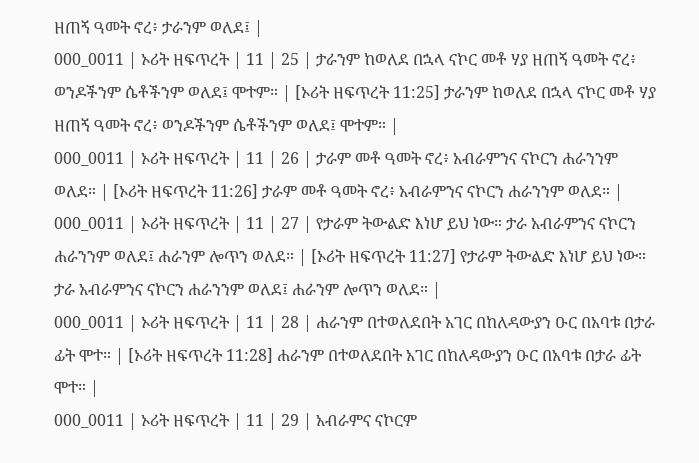ዘጠኝ ዓመት ኖረ፥ ታራንም ወለደ፤ |
000_0011 | ኦሪት ዘፍጥረት | 11 | 25 | ታራንም ከወለደ በኋላ ናኮር መቶ ሃያ ዘጠኝ ዓመት ኖረ፥ ወንዶችንም ሴቶችንም ወለደ፤ ሞተም። | [ኦሪት ዘፍጥረት 11:25] ታራንም ከወለደ በኋላ ናኮር መቶ ሃያ ዘጠኝ ዓመት ኖረ፥ ወንዶችንም ሴቶችንም ወለደ፤ ሞተም። |
000_0011 | ኦሪት ዘፍጥረት | 11 | 26 | ታራም መቶ ዓመት ኖረ፥ አብራምንና ናኮርን ሐራንንም ወለደ። | [ኦሪት ዘፍጥረት 11:26] ታራም መቶ ዓመት ኖረ፥ አብራምንና ናኮርን ሐራንንም ወለደ። |
000_0011 | ኦሪት ዘፍጥረት | 11 | 27 | የታራም ትውልድ እነሆ ይህ ነው። ታራ አብራምንና ናኮርን ሐራንንም ወለደ፤ ሐራንም ሎጥን ወለደ። | [ኦሪት ዘፍጥረት 11:27] የታራም ትውልድ እነሆ ይህ ነው። ታራ አብራምንና ናኮርን ሐራንንም ወለደ፤ ሐራንም ሎጥን ወለደ። |
000_0011 | ኦሪት ዘፍጥረት | 11 | 28 | ሐራንም በተወለደበት አገር በከለዳውያን ዑር በአባቱ በታራ ፊት ሞተ። | [ኦሪት ዘፍጥረት 11:28] ሐራንም በተወለደበት አገር በከለዳውያን ዑር በአባቱ በታራ ፊት ሞተ። |
000_0011 | ኦሪት ዘፍጥረት | 11 | 29 | አብራምና ናኮርም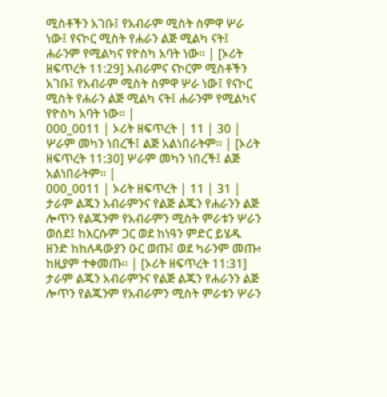ሚስቶችን አገቡ፤ የአብራም ሚስት ስምዋ ሦራ ነው፤ የናኮር ሚስት የሐራን ልጅ ሚልካ ናት፤ ሐራንም የሚልካና የዮስካ አባት ነው። | [ኦሪት ዘፍጥረት 11:29] አብራምና ናኮርም ሚስቶችን አገቡ፤ የአብራም ሚስት ስምዋ ሦራ ነው፤ የናኮር ሚስት የሐራን ልጅ ሚልካ ናት፤ ሐራንም የሚልካና የዮስካ አባት ነው። |
000_0011 | ኦሪት ዘፍጥረት | 11 | 30 | ሦራም መካን ነበረች፤ ልጅ አልነበራትም። | [ኦሪት ዘፍጥረት 11:30] ሦራም መካን ነበረች፤ ልጅ አልነበራትም። |
000_0011 | ኦሪት ዘፍጥረት | 11 | 31 | ታራም ልጁን አብራምንና የልጅ ልጁን የሐራንን ልጅ ሎጥን የልጁንም የአብራምን ሚስት ምራቱን ሦራን ወሰደ፤ ከእርሱም ጋር ወደ ከነዓን ምድር ይሄዱ ዘንድ ከከለዳውያን ዑር ወጡ፤ ወደ ካራንም መጡ፥ ከዚያም ተቀመጡ። | [ኦሪት ዘፍጥረት 11:31] ታራም ልጁን አብራምንና የልጅ ልጁን የሐራንን ልጅ ሎጥን የልጁንም የአብራምን ሚስት ምራቱን ሦራን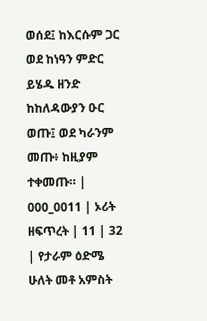ወሰደ፤ ከእርሱም ጋር ወደ ከነዓን ምድር ይሄዱ ዘንድ ከከለዳውያን ዑር ወጡ፤ ወደ ካራንም መጡ፥ ከዚያም ተቀመጡ። |
000_0011 | ኦሪት ዘፍጥረት | 11 | 32 | የታራም ዕድሜ ሁለት መቶ አምስት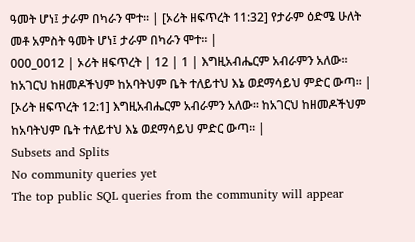ዓመት ሆነ፤ ታራም በካራን ሞተ። | [ኦሪት ዘፍጥረት 11:32] የታራም ዕድሜ ሁለት መቶ አምስት ዓመት ሆነ፤ ታራም በካራን ሞተ። |
000_0012 | ኦሪት ዘፍጥረት | 12 | 1 | እግዚአብሔርም አብራምን አለው። ከአገርህ ከዘመዶችህም ከአባትህም ቤት ተለይተህ እኔ ወደማሳይህ ምድር ውጣ። | [ኦሪት ዘፍጥረት 12:1] እግዚአብሔርም አብራምን አለው። ከአገርህ ከዘመዶችህም ከአባትህም ቤት ተለይተህ እኔ ወደማሳይህ ምድር ውጣ። |
Subsets and Splits
No community queries yet
The top public SQL queries from the community will appear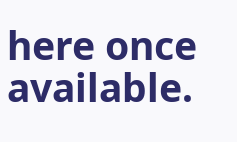here once available.